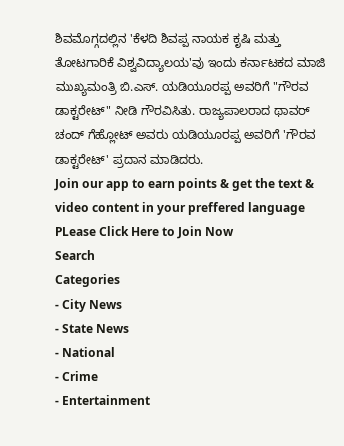ಶಿವಮೊಗ್ಗದಲ್ಲಿನ 'ಕೆಳದಿ ಶಿವಪ್ಪ ನಾಯಕ ಕೃಷಿ ಮತ್ತು ತೋಟಗಾರಿಕೆ ವಿಶ್ವವಿದ್ಯಾಲಯ'ವು ಇಂದು ಕರ್ನಾಟಕದ ಮಾಜಿ ಮುಖ್ಯಮಂತ್ರಿ ಬಿ.ಎಸ್. ಯಡಿಯೂರಪ್ಪ ಅವರಿಗೆ "ಗೌರವ ಡಾಕ್ಟರೇಟ್" ನೀಡಿ ಗೌರವಿಸಿತು. ರಾಜ್ಯಪಾಲರಾದ ಥಾವರ್ ಚಂದ್ ಗೆಹ್ಲೋಟ್ ಅವರು ಯಡಿಯೂರಪ್ಪ ಅವರಿಗೆ 'ಗೌರವ ಡಾಕ್ಟರೇಟ್' ಪ್ರದಾನ ಮಾಡಿದರು.
Join our app to earn points & get the text & video content in your preffered language
PLease Click Here to Join Now
Search
Categories
- City News
- State News
- National
- Crime
- Entertainment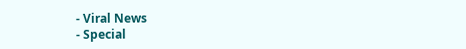- Viral News
- Special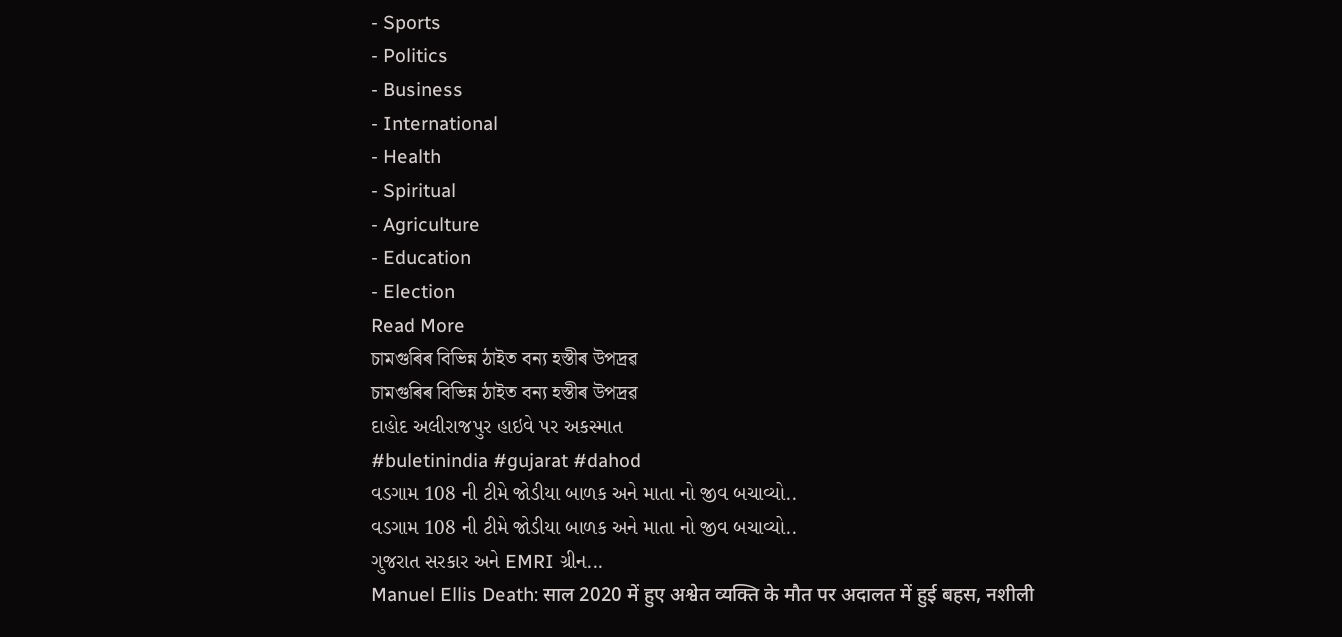- Sports
- Politics
- Business
- International
- Health
- Spiritual
- Agriculture
- Education
- Election
Read More
চামগুৰিৰ বিভিন্ন ঠাইত বন্য হস্তীৰ উপদ্ৰৱ
চামগুৰিৰ বিভিন্ন ঠাইত বন্য হস্তীৰ উপদ্ৰৱ
દાહોદ અલીરાજપુર હાઇવે પર અકસ્માત
#buletinindia #gujarat #dahod
વડગામ 108 ની ટીમે જોડીયા બાળક અને માતા નો જીવ બચાવ્યો..
વડગામ 108 ની ટીમે જોડીયા બાળક અને માતા નો જીવ બચાવ્યો..
ગુજરાત સરકાર અને EMRI ગ્રીન...
Manuel Ellis Death: साल 2020 में हुए अश्वेत व्यक्ति के मौत पर अदालत में हुई बहस, नशीली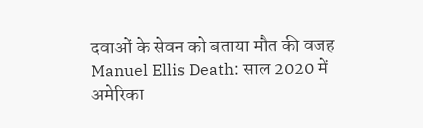दवाओं के सेवन को बताया मौत की वजह
Manuel Ellis Death: साल 2020 में अमेरिका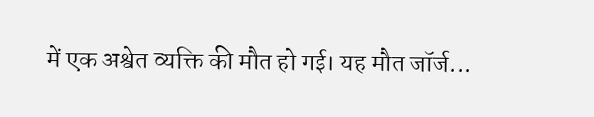में एक अश्वेत व्यक्ति की मौत हो गई। यह मौत जॉर्ज...